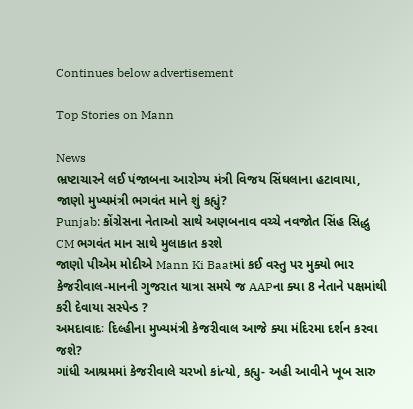Continues below advertisement

Top Stories on Mann

News
ભ્રષ્ટાચારને લઈ પંજાબના આરોગ્ય મંત્રી વિજય સિંઘલાના હટાવાયા, જાણો મુખ્યમંત્રી ભગવંત માને શું કહ્યું?
Punjab: કોંગ્રેસના નેતાઓ સાથે અણબનાવ વચ્ચે નવજોત સિંહ સિદ્ધુ CM ભગવંત માન સાથે મુલાકાત કરશે
જાણો પીએમ મોદીએ Mann Ki Baatમાં કઈ વસ્તુ પર મુક્યો ભાર
કેજરીવાલ-માનની ગુજરાત યાત્રા સમયે જ AAPના ક્યા 8 નેતાને પક્ષમાંથી કરી દેવાયા સસ્પેન્ડ ?
અમદાવાદઃ દિલ્હીના મુખ્યમંત્રી કેજરીવાલ આજે ક્યા મંદિરમા દર્શન કરવા જશે?
ગાંધી આશ્રમમાં કેજરીવાલે ચરખો કાંત્યો, કહ્યુ- અહી આવીને ખૂબ સારુ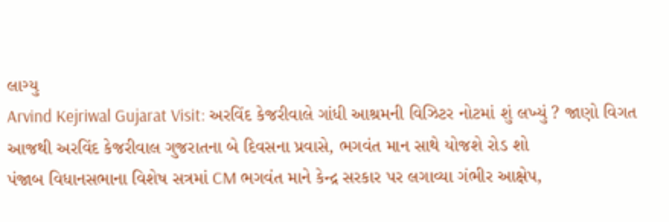લાગ્યુ
Arvind Kejriwal Gujarat Visit: અરવિંદ કેજરીવાલે ગાંધી આશ્રમની વિઝિટર નોટમાં શું લખ્યું ? જાણો વિગત
આજથી અરવિંદ કેજરીવાલ ગુજરાતના બે દિવસના પ્રવાસે, ભગવંત માન સાથે યોજશે રોડ શો
પંજાબ વિધાનસભાના વિશેષ સત્રમાં CM ભગવંત માને કેન્દ્ર સરકાર પર લગાવ્યા ગંભીર આક્ષેપ,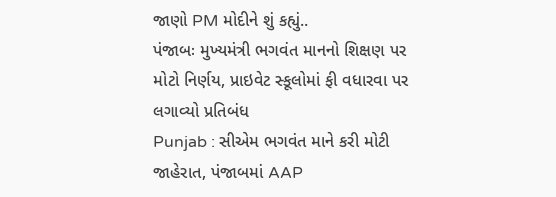જાણો PM મોદીને શું કહ્યું..
પંજાબઃ મુખ્યમંત્રી ભગવંત માનનો શિક્ષણ પર મોટો નિર્ણય, પ્રાઇવેટ સ્કૂલોમાં ફી વધારવા પર લગાવ્યો પ્રતિબંધ
Punjab : સીએમ ભગવંત માને કરી મોટી જાહેરાત, પંજાબમાં AAP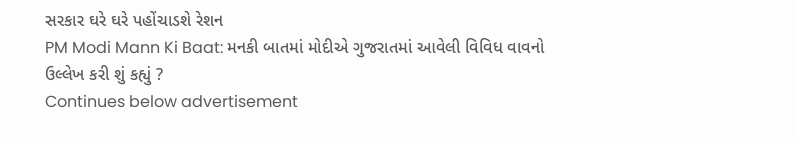સરકાર ઘરે ઘરે પહોંચાડશે રેશન
PM Modi Mann Ki Baat: મનકી બાતમાં મોદીએ ગુજરાતમાં આવેલી વિવિધ વાવનો ઉલ્લેખ કરી શું કહ્યું ?
Continues below advertisement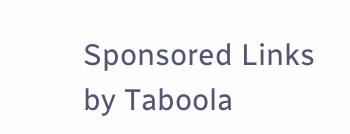Sponsored Links by Taboola